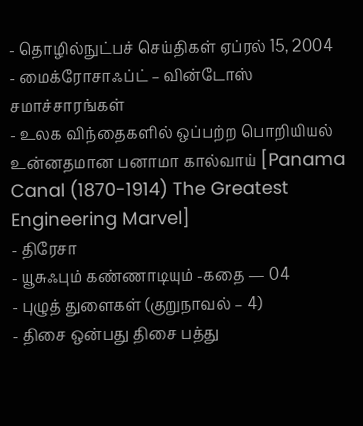- தொழில்நுட்பச் செய்திகள் ஏப்ரல் 15, 2004
- மைக்ரோசாஃப்ட் – வின்டோஸ் சமாச்சாரங்கள்
- உலக விந்தைகளில் ஒப்பற்ற பொறியியல் உன்னதமான பனாமா கால்வாய் [Panama Canal (1870-1914) The Greatest Engineering Marvel]
- திரேசா
- யூசுஃபும் கண்ணாடியும் -கதை — 04
- புழுத் துளைகள் (குறுநாவல் – 4)
- திசை ஒன்பது திசை பத்து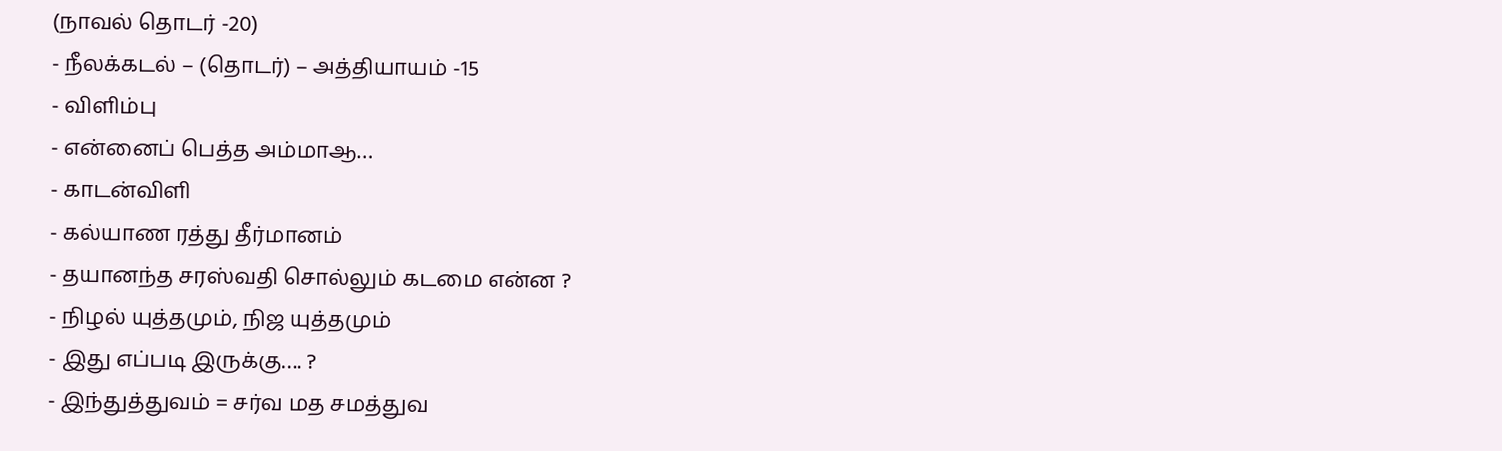(நாவல் தொடர் -20)
- நீலக்கடல் – (தொடர்) – அத்தியாயம் -15
- விளிம்பு
- என்னைப் பெத்த அம்மாஆ…
- காடன்விளி
- கல்யாண ரத்து தீர்மானம்
- தயானந்த சரஸ்வதி சொல்லும் கடமை என்ன ?
- நிழல் யுத்தமும், நிஜ யுத்தமும்
- இது எப்படி இருக்கு…. ?
- இந்துத்துவம் = சர்வ மத சமத்துவ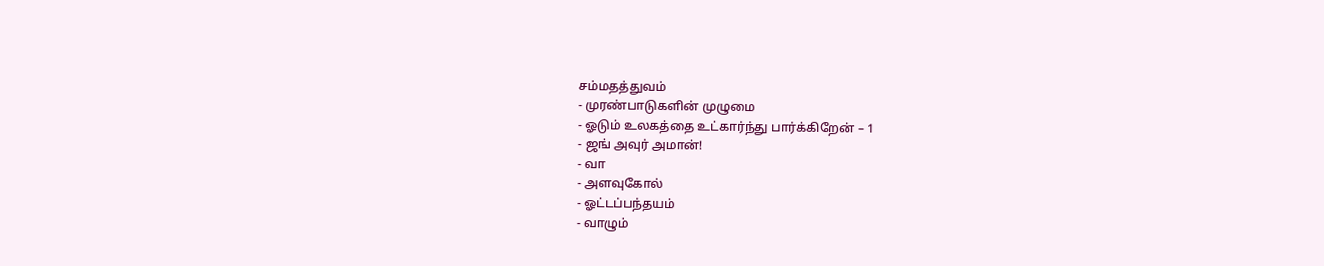சம்மதத்துவம்
- முரண்பாடுகளின் முழுமை
- ஓடும் உலகத்தை உட்கார்ந்து பார்க்கிறேன் – 1
- ஜங் அவுர் அமான்!
- வா
- அளவுகோல்
- ஓட்டப்பந்தயம்
- வாழும்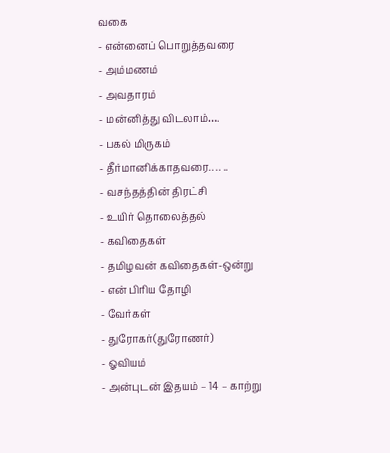வகை
- என்னைப் பொறுத்தவரை
- அம்மணம்
- அவதாரம்
- மன்னித்து விடலாம்….
- பகல் மிருகம்
- தீர்மானிக்காதவரை.. .. ..
- வசந்தத்தின் திரட்சி
- உயிர் தொலைத்தல்
- கவிதைகள்
- தமிழவன் கவிதைகள்-ஒன்று
- என் பிரிய தோழி
- வேர்கள்
- துரோகர்(துரோணர்)
- ஓவியம்
- அன்புடன் இதயம் – 14 – காற்று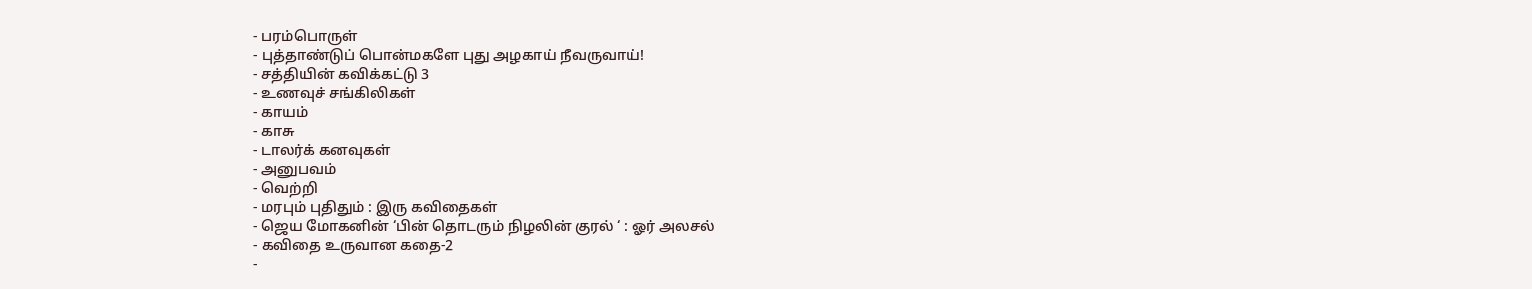- பரம்பொருள்
- புத்தாண்டுப் பொன்மகளே புது அழகாய் நீவருவாய்!
- சத்தியின் கவிக்கட்டு 3
- உணவுச் சங்கிலிகள்
- காயம்
- காசு
- டாலர்க் கனவுகள்
- அனுபவம்
- வெற்றி
- மரபும் புதிதும் : இரு கவிதைகள்
- ஜெய மோகனின் ‘பின் தொடரும் நிழலின் குரல் ‘ : ஓர் அலசல்
- கவிதை உருவான கதை-2
-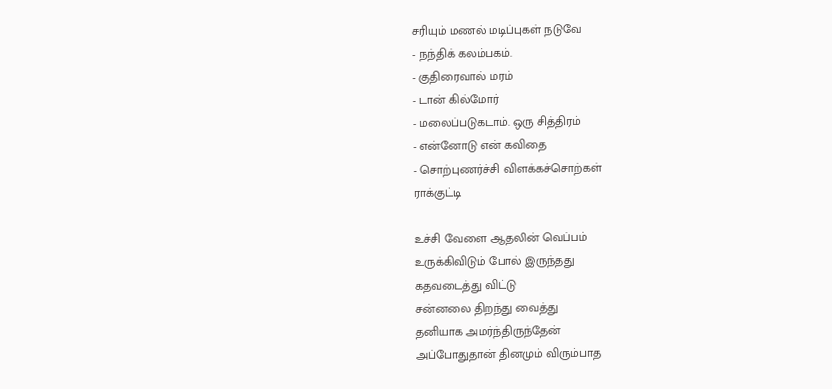சரியும் மணல் மடிப்புகள் நடுவே
- நந்திக் கலம்பகம்.
- குதிரைவால் மரம்
- டான் கில்மோர்
- மலைப்படுகடாம். ஒரு சித்திரம்
- என்னோடு என் கவிதை
- சொற்புணர்ச்சி விளக்கச்சொற்கள்
ராக்குட்டி

உச்சி வேளை ஆதலின் வெப்பம்
உருக்கிவிடும் போல் இருந்தது
கதவடைத்து விட்டு
சன்னலை திறந்து வைத்து
தனியாக அமர்ந்திருந்தேன்
அப்போதுதான் தினமும் விரும்பாத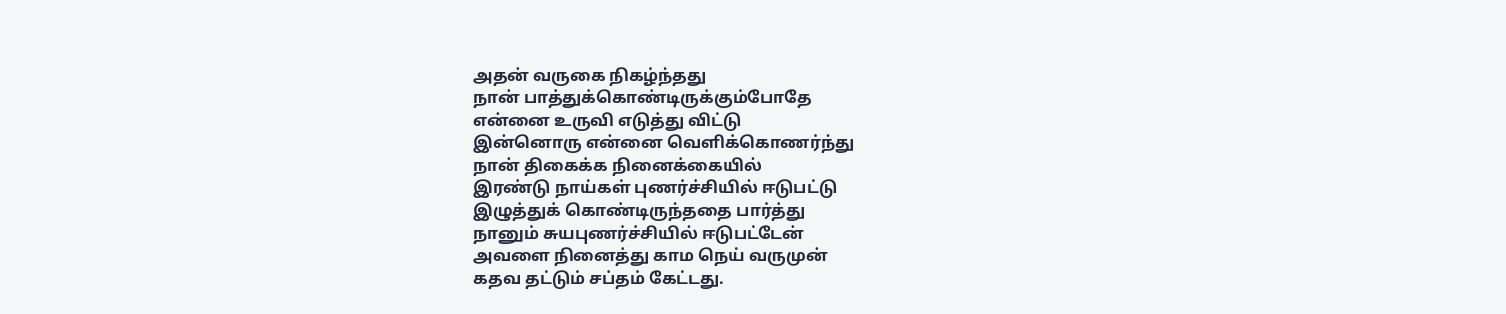அதன் வருகை நிகழ்ந்தது
நான் பாத்துக்கொண்டிருக்கும்போதே
என்னை உருவி எடுத்து விட்டு
இன்னொரு என்னை வெளிக்கொணர்ந்து
நான் திகைக்க நினைக்கையில்
இரண்டு நாய்கள் புணர்ச்சியில் ஈடுபட்டு
இழுத்துக் கொண்டிருந்ததை பார்த்து
நானும் சுயபுணர்ச்சியில் ஈடுபட்டேன்
அவளை நினைத்து காம நெய் வருமுன்
கதவ தட்டும் சப்தம் கேட்டது.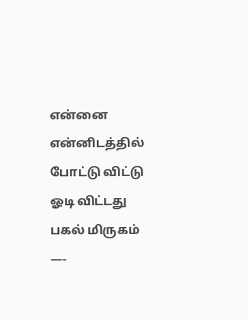என்னை என்னிடத்தில் போட்டு விட்டு
ஓடி விட்டது பகல் மிருகம்
—-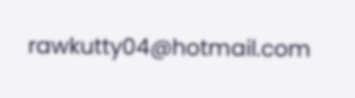rawkutty04@hotmail.com